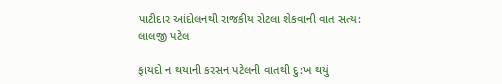પાટીદાર આંદોલનથી રાજકીય રોટલા શેકવાની વાત સત્ય: લાલજી પટેલ

ફાયદો ન થયાની કરસન પટેલની વાતથી દુ:ખ થયું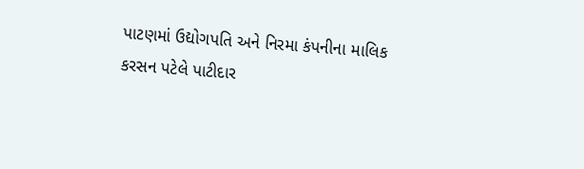પાટણમાં ઉદ્યોગપતિ અને નિરમા કંપનીના માલિક કરસન પટેલે પાટીદાર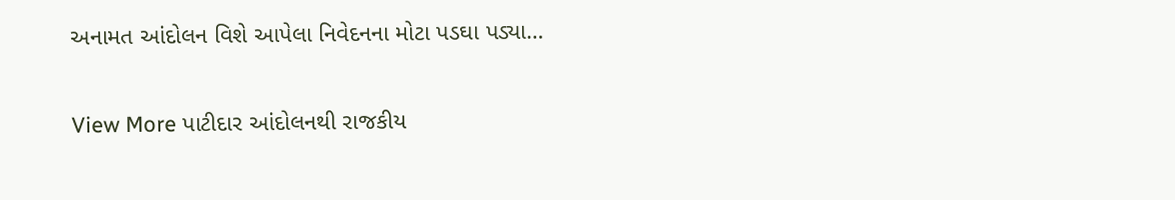અનામત આંદોલન વિશે આપેલા નિવેદનના મોટા પડઘા પડ્યા…

View More પાટીદાર આંદોલનથી રાજકીય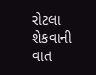રોટલા શેકવાની વાત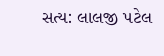સત્ય: લાલજી પટેલ